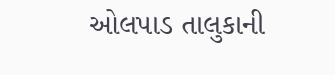ઓલપાડ તાલુકાની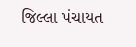જિલ્લા પંચાયત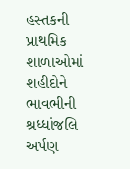હસ્તકની પ્રાથમિક શાળાઓમાં શહીદોને ભાવભીની શ્રધ્ધાંજલિ અર્પણ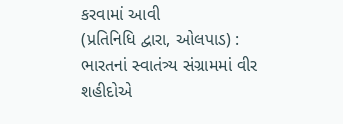કરવામાં આવી
(પ્રતિનિધિ દ્વારા, ઓલપાડ) : ભારતનાં સ્વાતંત્ર્ય સંગ્રામમાં વીર શહીદોએ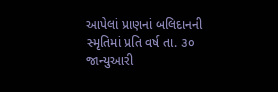આપેલાં પ્રાણનાં બલિદાનની સ્મૃતિમાં પ્રતિ વર્ષ તા. ૩૦ જાન્યુઆરી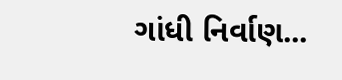ગાંધી નિર્વાણ...